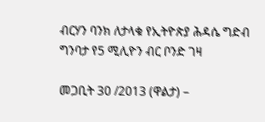ብርሃን ባንክ ለታላቁ የኢትዮጵያ ሕዳሴ ግድብ ግንባታ የ5 ሚሊዮን ብር ቦንድ ገዛ

መጋቢት 30 /2013 (ዋልታ) –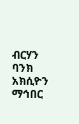ብርሃን ባንክ አክሲዮን ማኅበር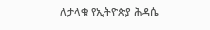ለታላቁ የኢትዮጵያ ሕዳሴ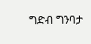ግድብ ግንባታ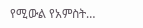የሚውል የአምስት…